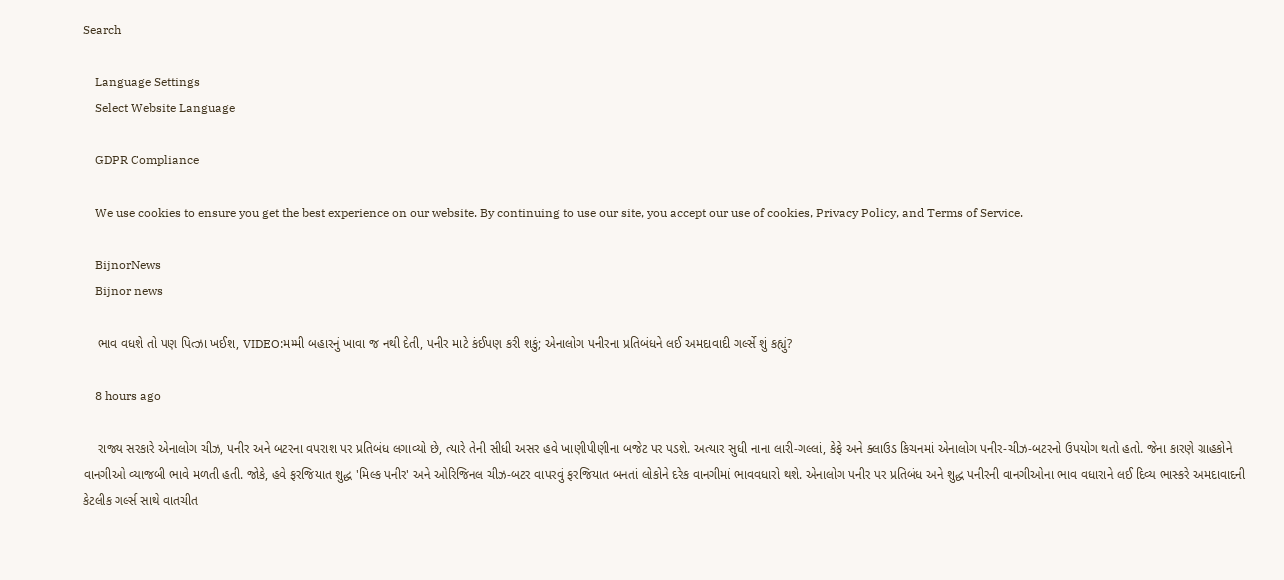Search

    Language Settings
    Select Website Language

    GDPR Compliance

    We use cookies to ensure you get the best experience on our website. By continuing to use our site, you accept our use of cookies, Privacy Policy, and Terms of Service.

    BijnorNews
    Bijnor news

    ભાવ વધશે તો પણ પિત્ઝા ખઈશ, VIDEO:મમ્મી બહારનું ખાવા જ નથી દેતી, પનીર માટે કંઈપણ કરી શકું; એનાલોગ પનીરના પ્રતિબંધને લઈ અમદાવાદી ગર્લ્સે શું કહ્યું?

    8 hours ago

    રાજ્ય સરકારે એનાલોગ ચીઝ, પનીર અને બટરના વપરાશ પર પ્રતિબંધ લગાવ્યો છે, ત્યારે તેની સીધી અસર હવે ખાણીપીણીના બજેટ પર પડશે. અત્યાર સુધી નાના લારી-ગલ્લાં, કેફે અને ક્લાઉડ કિચનમાં એનાલોગ પનીર-ચીઝ-બટરનો ઉપયોગ થતો હતો. જેના કારણે ગ્રાહકોને વાનગીઓ વ્યાજબી ભાવે મળતી હતી. જોકે, હવે ફરજિયાત શુદ્ધ 'મિલ્ક પનીર' અને ઓરિજિનલ ચીઝ-બટર વાપરવું ફરજિયાત બનતાં લોકોને દરેક વાનગીમાં ભાવવધારો થશે. એનાલોગ પનીર પર પ્રતિબંધ અને શુદ્ધ પનીરની વાનગીઓના ભાવ વધારાને લઈ દિવ્ય ભાસ્કરે અમદાવાદની કેટલીક ગર્લ્સ સાથે વાતચીત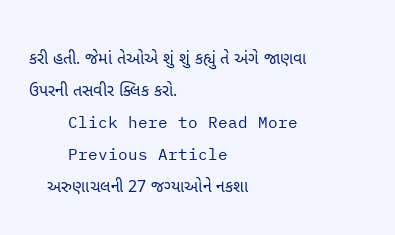કરી હતી. જેમાં તેઓએ શું શું કહ્યું તે અંગે જાણવા ઉપરની તસવીર ક્લિક કરો.
    Click here to Read More
    Previous Article
    અરુણાચલની 27 જગ્યાઓને નકશા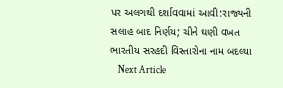પર અલગથી દર્શાવવામાં આવી:રાજ્યની સલાહ બાદ નિર્ણય; ચીને ઘણી વખત ભારતીય સરહદી વિસ્તારોના નામ બદલ્યા
    Next Article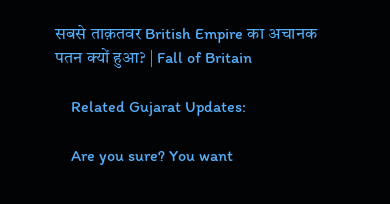सबसे ताक़तवर British Empire का अचानक पतन क्यों हुआ? | Fall of Britain

    Related Gujarat Updates:

    Are you sure? You want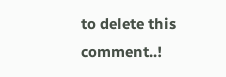to delete this comment..!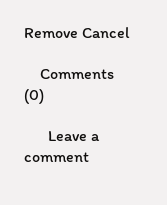Remove Cancel

    Comments (0)

      Leave a comment